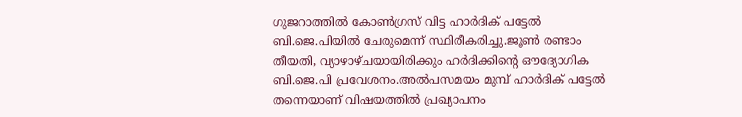ഗുജറാത്തില്‍ കോണ്‍ഗ്രസ് വിട്ട ഹാര്‍ദിക് പട്ടേല്‍ ബി.ജെ.പിയില്‍ ചേരുമെന്ന് സ്ഥിരീകരിച്ചു.ജൂണ്‍ രണ്ടാം തീയതി, വ്യാഴാഴ്ചയായിരിക്കും ഹര്‍ദിക്കിന്റെ ഔദ്യോഗിക ബി.ജെ.പി പ്രവേശനം.അല്‍പസമയം മുമ്പ് ഹാര്‍ദിക് പട്ടേല്‍ തന്നെയാണ് വിഷയത്തില്‍ പ്രഖ്യാപനം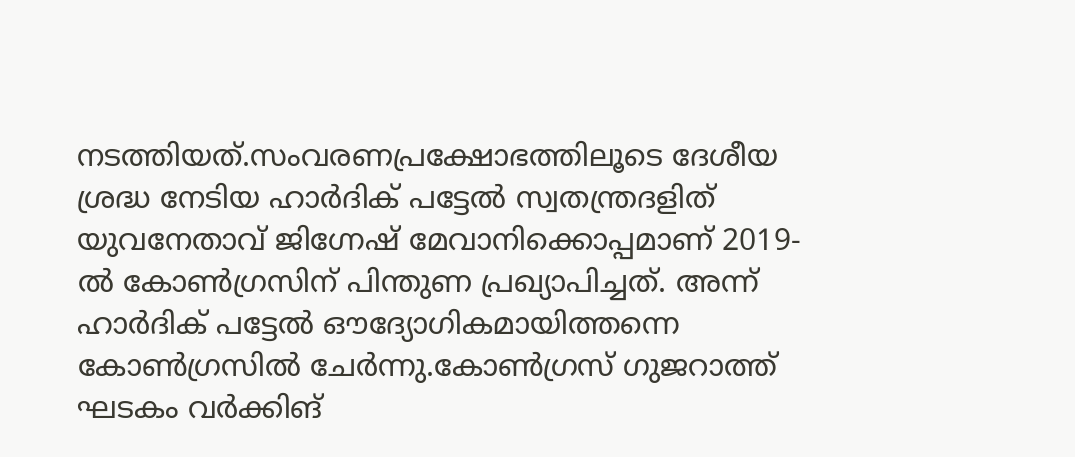നടത്തിയത്.സംവരണപ്രക്ഷോഭത്തിലൂടെ ദേശീയ ശ്രദ്ധ നേടിയ ഹാർദിക് പട്ടേൽ സ്വതന്ത്രദളിത് യുവനേതാവ് ജിഗ്നേഷ് മേവാനിക്കൊപ്പമാണ് 2019-ൽ കോൺഗ്രസിന് പിന്തുണ പ്രഖ്യാപിച്ചത്. അന്ന് ഹാർദിക് പട്ടേൽ ഔദ്യോഗികമായിത്തന്നെ കോൺഗ്രസിൽ ചേർന്നു.കോണ്‍ഗ്രസ് ഗുജറാത്ത് ഘടകം വര്‍ക്കിങ്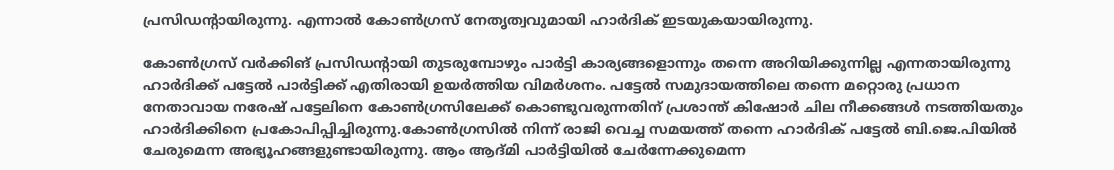പ്രസിഡന്റായിരുന്നു. എന്നാല്‍ കോണ്‍ഗ്രസ് നേതൃത്വവുമായി ഹാര്‍ദിക് ഇടയുകയായിരുന്നു.

കോണ്‍ഗ്രസ് വര്‍ക്കിങ് പ്രസിഡന്റായി തുടരുമ്പോഴും പാര്‍ട്ടി കാര്യങ്ങളൊന്നും തന്നെ അറിയിക്കുന്നില്ല എന്നതായിരുന്നു ഹാര്‍ദിക്ക് പട്ടേല്‍ പാര്‍ട്ടിക്ക് എതിരായി ഉയര്‍ത്തിയ വിമര്‍ശനം. പട്ടേല്‍ സമുദായത്തിലെ തന്നെ മറ്റൊരു പ്രധാന നേതാവായ നരേഷ് പട്ടേലിനെ കോണ്‍ഗ്രസിലേക്ക് കൊണ്ടുവരുന്നതിന് പ്രശാന്ത് കിഷോര്‍ ചില നീക്കങ്ങള്‍ നടത്തിയതും ഹാര്‍ദിക്കിനെ പ്രകോപിപ്പിച്ചിരുന്നു.കോണ്‍ഗ്രസില്‍ നിന്ന് രാജി വെച്ച സമയത്ത് തന്നെ ഹാര്‍ദിക് പട്ടേല്‍ ബി.ജെ.പിയില്‍ ചേരുമെന്ന അഭ്യൂഹങ്ങളുണ്ടായിരുന്നു. ആം ആദ്മി പാര്‍ട്ടിയില്‍ ചേര്‍ന്നേക്കുമെന്ന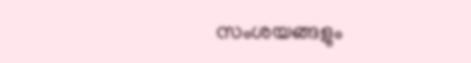സംശയങ്ങളും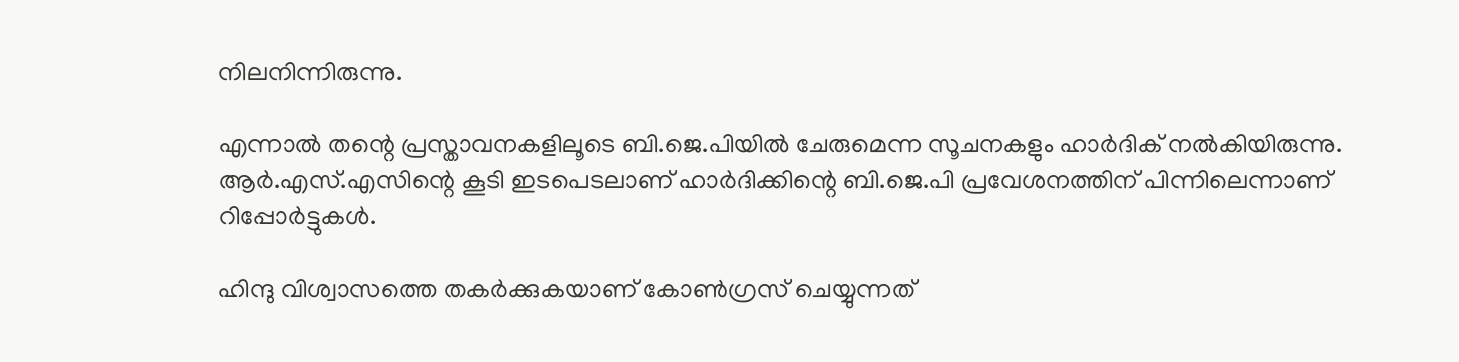നിലനിന്നിരുന്നു.

എന്നാല്‍ തന്റെ പ്രസ്താവനകളിലൂടെ ബി.ജെ.പിയില്‍ ചേരുമെന്ന സൂചനകളും ഹാര്‍ദിക് നല്‍കിയിരുന്നു. ആര്‍.എസ്.എസിന്റെ കൂടി ഇടപെടലാണ് ഹാര്‍ദിക്കിന്റെ ബി.ജെ.പി പ്രവേശനത്തിന് പിന്നിലെന്നാണ് റിപ്പോര്‍ട്ടുകള്‍.

ഹിന്ദു വിശ്വാസത്തെ തകര്‍ക്കുകയാണ് കോണ്‍ഗ്രസ് ചെയ്യുന്നത്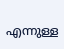എന്നുള്ള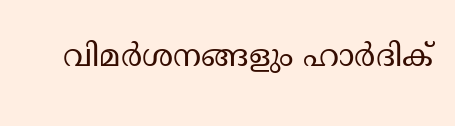വിമര്‍ശനങ്ങളും ഹാര്‍ദിക്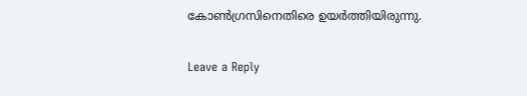കോണ്‍ഗ്രസിനെതിരെ ഉയര്‍ത്തിയിരുന്നു.

Leave a Reply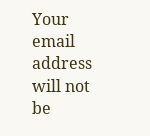Your email address will not be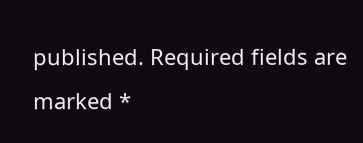published. Required fields are marked *